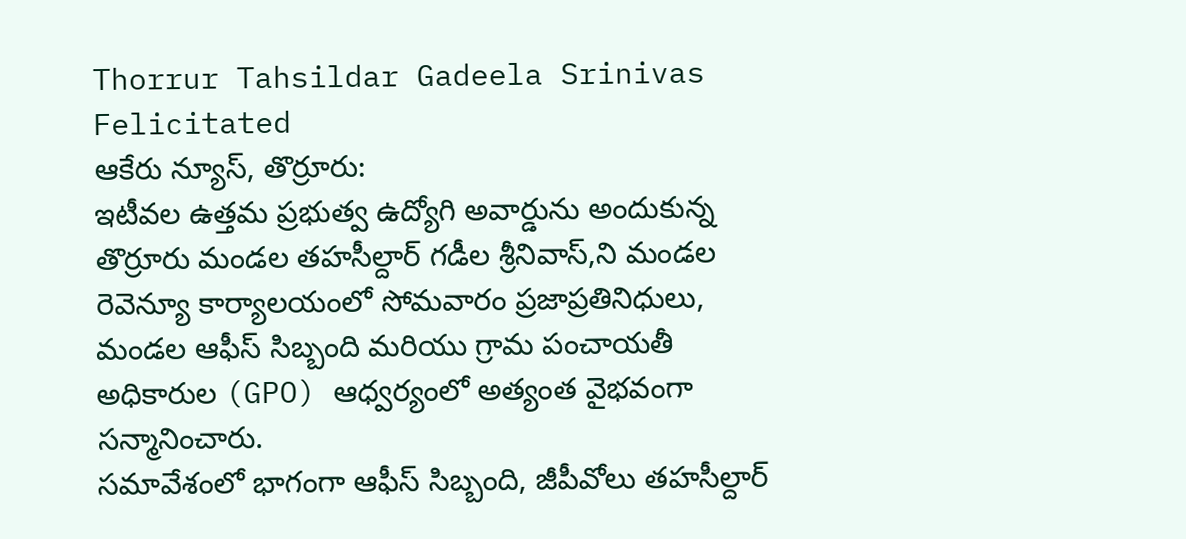Thorrur Tahsildar Gadeela Srinivas Felicitated
ఆకేరు న్యూస్, తొర్రూరు:
ఇటీవల ఉత్తమ ప్రభుత్వ ఉద్యోగి అవార్డును అందుకున్న తొర్రూరు మండల తహసీల్దార్ గడీల శ్రీనివాస్,ని మండల రెవెన్యూ కార్యాలయంలో సోమవారం ప్రజాప్రతినిధులు, మండల ఆఫీస్ సిబ్బంది మరియు గ్రామ పంచాయతీ అధికారుల (GPO) ఆధ్వర్యంలో అత్యంత వైభవంగా సన్మానించారు.
సమావేశంలో భాగంగా ఆఫీస్ సిబ్బంది, జీపీవోలు తహసీల్దార్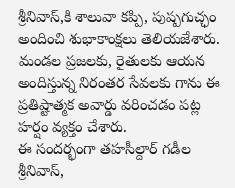శ్రీనివాస్,కి శాలువా కప్పి, పుష్పగుచ్ఛం అందించి శుభాకాంక్షలు తెలియజేశారు. మండల ప్రజలకు, రైతులకు ఆయన అందిస్తున్న నిరంతర సేవలకు గాను ఈ ప్రతిష్టాత్మక అవార్డు వరించడం పట్ల హర్షం వ్యక్తం చేశారు.
ఈ సందర్భంగా తహసీల్దార్ గడీల శ్రీనివాస్,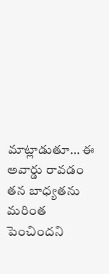మాట్లాడుతూ… ఈ అవార్డు రావడం తన బాధ్యతను మరింత పెంచిందని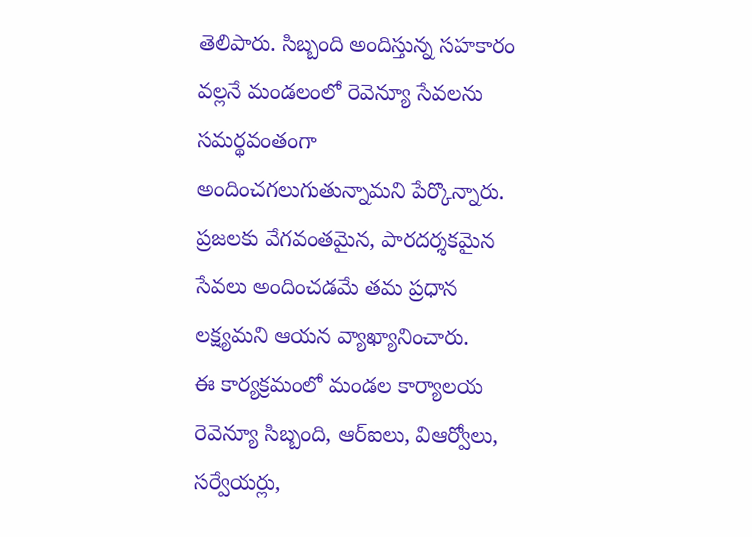తెలిపారు. సిబ్బంది అందిస్తున్న సహకారం వల్లనే మండలంలో రెవెన్యూ సేవలను సమర్థవంతంగా అందించగలుగుతున్నామని పేర్కొన్నారు. ప్రజలకు వేగవంతమైన, పారదర్శకమైన సేవలు అందించడమే తమ ప్రధాన లక్ష్యమని ఆయన వ్యాఖ్యానించారు.
ఈ కార్యక్రమంలో మండల కార్యాలయ రెవెన్యూ సిబ్బంది, ఆర్ఐలు, విఆర్వోలు, సర్వేయర్లు,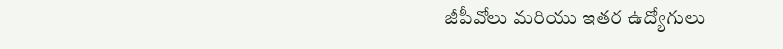జీపీవోలు మరియు ఇతర ఉద్యోగులు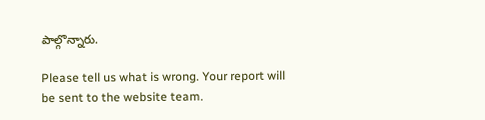పాల్గొన్నారు.

Please tell us what is wrong. Your report will be sent to the website team.